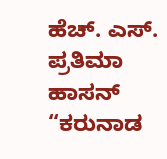ಹೆಚ್. ಎಸ್. ಪ್ರತಿಮಾ ಹಾಸನ್ “ಕರುನಾಡ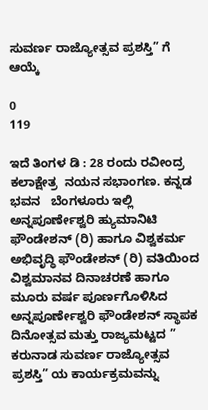ಸುವರ್ಣ ರಾಜ್ಯೋತ್ಸವ ಪ್ರಶಸ್ತಿ” ಗೆ  ಆಯ್ಕೆ

0
119

ಇದೆ ತಿಂಗಳ ಡಿ : 28 ರಂದು ರವೀಂದ್ರ ಕಲಾಕ್ಷೇತ್ರ  ನಯನ ಸಭಾಂಗಣ. ಕನ್ನಡ ಭವನ   ಬೆಂಗಳೂರು ಇಲ್ಲಿ ಅನ್ನಪೂರ್ಣೇಶ್ವರಿ ಹ್ಯುಮಾನಿಟಿ ಫೌಂಡೇಶನ್ (ರಿ) ಹಾಗೂ ವಿಶ್ವಕರ್ಮ ಅಭಿವೃದ್ಧಿ ಫೌಂಡೇಶನ್ (ರಿ) ವತಿಯಿಂದ  ವಿಶ್ವಮಾನವ ದಿನಾಚರಣೆ ಹಾಗೂ ಮೂರು ವರ್ಷ ಪೂರ್ಣಗೊಳಿಸಿದ ಅನ್ನಪೂರ್ಣೇಶ್ವರಿ ಫೌಂಡೇಶನ್ ಸ್ಥಾಪಕ ದಿನೋತ್ಸವ ಮತ್ತು ರಾಜ್ಯಮಟ್ಟದ ” ಕರುನಾಡ ಸುವರ್ಣ ರಾಜ್ಯೋತ್ಸವ ಪ್ರಶಸ್ತಿ” ಯ ಕಾರ್ಯಕ್ರಮವನ್ನು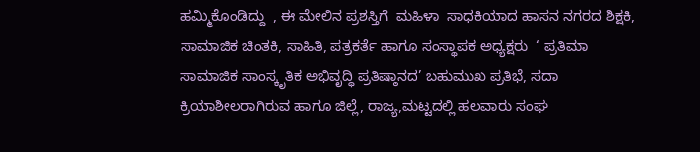ಹಮ್ಮಿಕೊಂಡಿದ್ದು  , ಈ ಮೇಲಿನ ಪ್ರಶಸ್ತಿಗೆ  ಮಹಿಳಾ  ಸಾಧಕಿಯಾದ ಹಾಸನ ನಗರದ ಶಿಕ್ಷಕಿ, ಸಾಮಾಜಿಕ ಚಿಂತಕಿ, ಸಾಹಿತಿ, ಪತ್ರಕರ್ತೆ ಹಾಗೂ ಸಂಸ್ಥಾಪಕ ಅಧ್ಯಕ್ಷರು  ‘ ಪ್ರತಿಮಾ ಸಾಮಾಜಿಕ ಸಾಂಸ್ಕೃತಿಕ ಅಭಿವೃದ್ಧಿ ಪ್ರತಿಷ್ಠಾನದ’ ಬಹುಮುಖ ಪ್ರತಿಭೆ, ಸದಾ ಕ್ರಿಯಾಶೀಲರಾಗಿರುವ ಹಾಗೂ ಜಿಲ್ಲೆ, ರಾಜ್ಯ,ಮಟ್ಟದಲ್ಲಿ ಹಲವಾರು ಸಂಘ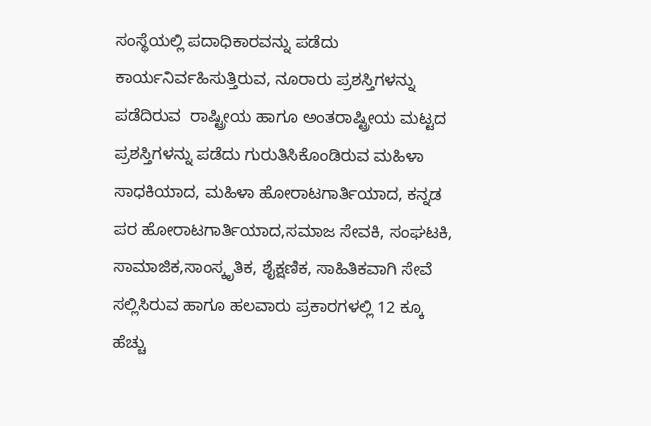ಸಂಸ್ಥೆಯಲ್ಲಿ ಪದಾಧಿಕಾರವನ್ನು ಪಡೆದು  ಕಾರ್ಯನಿರ್ವಹಿಸುತ್ತಿರುವ, ನೂರಾರು ಪ್ರಶಸ್ತಿಗಳನ್ನು ಪಡೆದಿರುವ  ರಾಷ್ಟ್ರೀಯ ಹಾಗೂ ಅಂತರಾಷ್ಟ್ರೀಯ ಮಟ್ಟದ  ಪ್ರಶಸ್ತಿಗಳನ್ನು ಪಡೆದು ಗುರುತಿಸಿಕೊಂಡಿರುವ ಮಹಿಳಾ ಸಾಧಕಿಯಾದ, ಮಹಿಳಾ ಹೋರಾಟಗಾರ್ತಿಯಾದ, ಕನ್ನಡ ಪರ ಹೋರಾಟಗಾರ್ತಿಯಾದ,ಸಮಾಜ ಸೇವಕಿ, ಸಂಘಟಕಿ, ಸಾಮಾಜಿಕ,ಸಾಂಸ್ಕೃತಿಕ, ಶೈಕ್ಷಣಿಕ, ಸಾಹಿತಿಕವಾಗಿ ಸೇವೆ ಸಲ್ಲಿಸಿರುವ ಹಾಗೂ ಹಲವಾರು ಪ್ರಕಾರಗಳಲ್ಲಿ 12 ಕ್ಕೂ ಹೆಚ್ಚು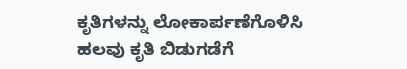ಕೃತಿಗಳನ್ನು ಲೋಕಾರ್ಪಣೆಗೊಳಿಸಿ  ಹಲವು ಕೃತಿ ಬಿಡುಗಡೆಗೆ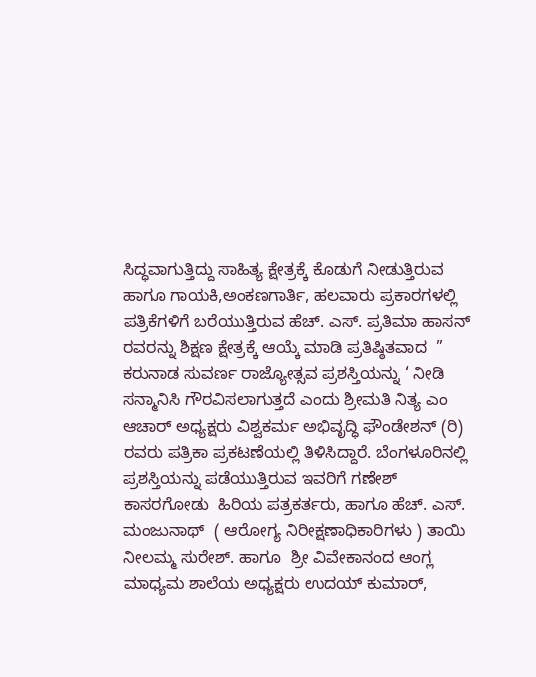ಸಿದ್ಧವಾಗುತ್ತಿದ್ದು ಸಾಹಿತ್ಯ ಕ್ಷೇತ್ರಕ್ಕೆ ಕೊಡುಗೆ ನೀಡುತ್ತಿರುವ ಹಾಗೂ ಗಾಯಕಿ,ಅಂಕಣಗಾರ್ತಿ, ಹಲವಾರು ಪ್ರಕಾರಗಳಲ್ಲಿ ಪತ್ರಿಕೆಗಳಿಗೆ ಬರೆಯುತ್ತಿರುವ ಹೆಚ್. ಎಸ್. ಪ್ರತಿಮಾ ಹಾಸನ್ ರವರನ್ನು ಶಿಕ್ಷಣ ಕ್ಷೇತ್ರಕ್ಕೆ ಆಯ್ಕೆ ಮಾಡಿ ಪ್ರತಿಷ್ಠಿತವಾದ  ” ಕರುನಾಡ ಸುವರ್ಣ ರಾಜ್ಯೋತ್ಸವ ಪ್ರಶಸ್ತಿಯನ್ನು ‘ ನೀಡಿ ಸನ್ಮಾನಿಸಿ ಗೌರವಿಸಲಾಗುತ್ತದೆ ಎಂದು ಶ್ರೀಮತಿ ನಿತ್ಯ ಎಂ ಆಚಾರ್ ಅಧ್ಯಕ್ಷರು ವಿಶ್ವಕರ್ಮ ಅಭಿವೃದ್ಧಿ ಫೌಂಡೇಶನ್ (ರಿ) ರವರು ಪತ್ರಿಕಾ ಪ್ರಕಟಣೆಯಲ್ಲಿ ತಿಳಿಸಿದ್ದಾರೆ. ಬೆಂಗಳೂರಿನಲ್ಲಿ ಪ್ರಶಸ್ತಿಯನ್ನು ಪಡೆಯುತ್ತಿರುವ ಇವರಿಗೆ ಗಣೇಶ್ ಕಾಸರಗೋಡು  ಹಿರಿಯ ಪತ್ರಕರ್ತರು, ಹಾಗೂ ಹೆಚ್. ಎಸ್. ಮಂಜುನಾಥ್  ( ಆರೋಗ್ಯ ನಿರೀಕ್ಷಣಾಧಿಕಾರಿಗಳು ) ತಾಯಿ ನೀಲಮ್ಮ ಸುರೇಶ್. ಹಾಗೂ  ಶ್ರೀ ವಿವೇಕಾನಂದ ಆಂಗ್ಲ ಮಾಧ್ಯಮ ಶಾಲೆಯ ಅಧ್ಯಕ್ಷರು ಉದಯ್ ಕುಮಾರ್,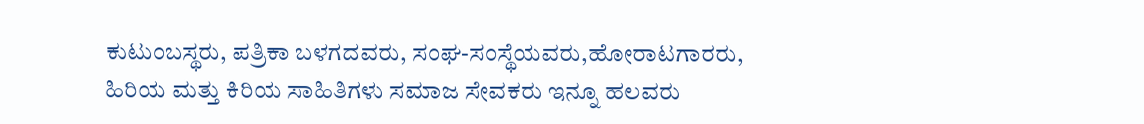ಕುಟುಂಬಸ್ಥರು, ಪತ್ರಿಕಾ ಬಳಗದವರು, ಸಂಘ-ಸಂಸ್ಥೆಯವರು,ಹೋರಾಟಗಾರರು, ಹಿರಿಯ ಮತ್ತು ಕಿರಿಯ ಸಾಹಿತಿಗಳು ಸಮಾಜ ಸೇವಕರು ಇನ್ನೂ ಹಲವರು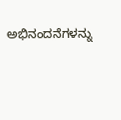ಅಭಿನಂದನೆಗಳನ್ನು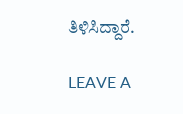ತಿಳಿಸಿದ್ದಾರೆ.

LEAVE A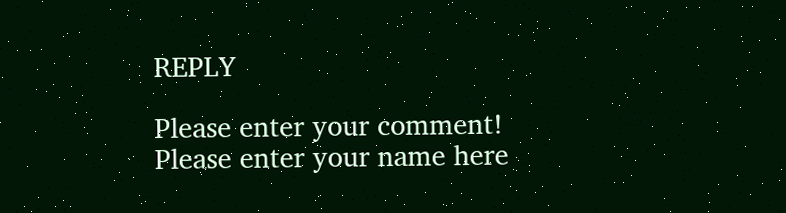REPLY

Please enter your comment!
Please enter your name here